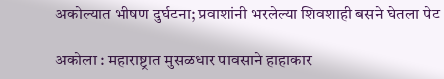अकोल्यात भीषण दुर्घटना; प्रवाशांनी भरलेल्या शिवशाही बसने घेतला पेट

अकोला : महाराष्ट्रात मुसळधार पावसाने हाहाकार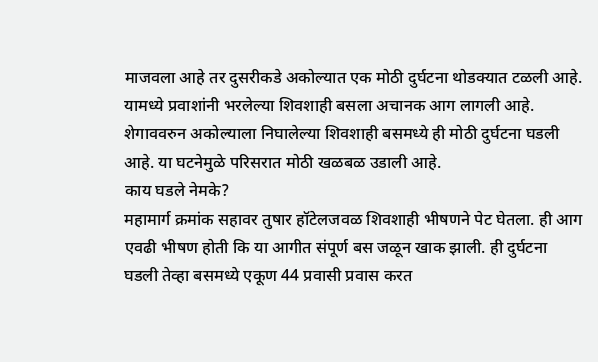माजवला आहे तर दुसरीकडे अकोल्यात एक मोठी दुर्घटना थोडक्यात टळली आहे. यामध्ये प्रवाशांनी भरलेल्या शिवशाही बसला अचानक आग लागली आहे. शेगाववरुन अकोल्याला निघालेल्या शिवशाही बसमध्ये ही मोठी दुर्घटना घडली आहे. या घटनेमुळे परिसरात मोठी खळबळ उडाली आहे.
काय घडले नेमके?
महामार्ग क्रमांक सहावर तुषार हॉटेलजवळ शिवशाही भीषणने पेट घेतला. ही आग एवढी भीषण होती कि या आगीत संपूर्ण बस जळून खाक झाली. ही दुर्घटना घडली तेव्हा बसमध्ये एकूण 44 प्रवासी प्रवास करत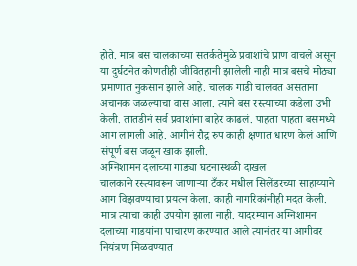होते. मात्र बस चालकाच्या सतर्कतेमुळे प्रवाशांचे प्राण वाचले असून या दुर्घटनेत कोणतीही जीवितहानी झालेली नाही मात्र बसचे मोठ्या प्रमाणात नुकसान झाले आहे. चालक गाडी चालवत असताना अचानक जळल्याचा वास आला. त्याने बस रस्त्याच्या कडेला उभी केली. तातडीनं सर्व प्रवाशांना बाहेर काढलं. पाहता पाहता बसमध्ये आग लागली आहे. आगीनं रौद्र रुप काही क्षणात धारण केलं आणि संपूर्ण बस जळून खाक झाली.
अग्निशामन दलाच्या गाड्या घटनास्थळी दाखल
चालकाने रस्त्यावरून जाणाऱ्या टँकर मधील सिलेंडरच्या साहाय्याने आग विझवण्याचा प्रयत्न केला. काही नागरिकांनीही मदत केली. मात्र त्याचा काही उपयोग झाला नाही. यादरम्यान अग्निशामन दलाच्या गाडयांना पाचारण करण्यात आले त्यानंतर या आगीवर नियंत्रण मिळवण्यात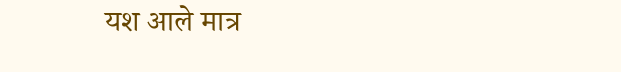यश आले मात्र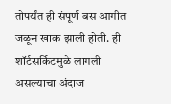तोपर्यंत ही संपूर्ण बस आगीत जळून खाक झाली होती. ही शॉर्टसर्किटमुळे लागली असल्याचा अंदाज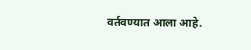वर्तवण्यात आला आहे.